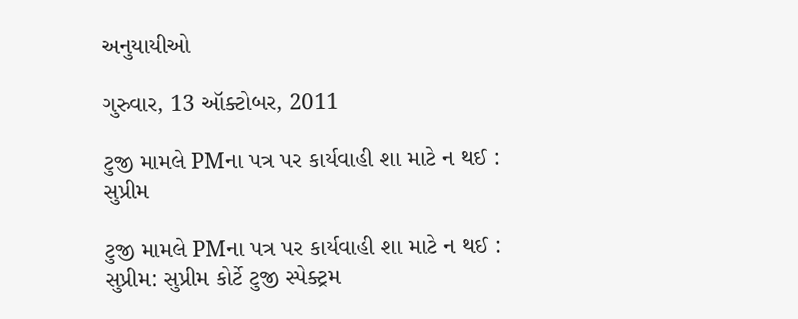અનુયાયીઓ

ગુરુવાર, 13 ઑક્ટોબર, 2011

ટુજી મામલે PMના પત્ર પર કાર્યવાહી શા માટે ન થઈ : સુપ્રીમ

ટુજી મામલે PMના પત્ર પર કાર્યવાહી શા માટે ન થઈ : સુપ્રીમ: સુપ્રીમ કોર્ટે ટુજી સ્પેક્ટ્રમ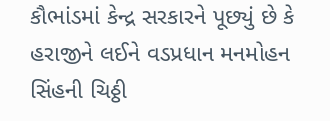કૌભાંડમાં કેન્દ્ર સરકારને પૂછ્યું છે કે હરાજીને લઈને વડપ્રધાન મનમોહન સિંહની ચિઠ્ઠી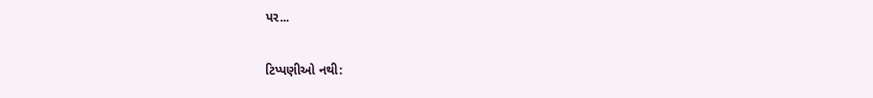પર...

ટિપ્પણીઓ નથી: